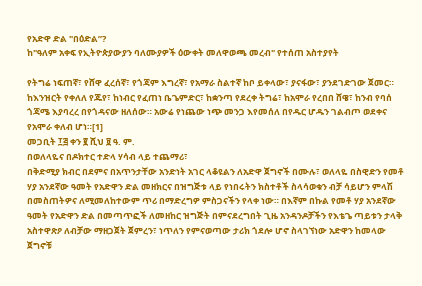የአድዋ ድል "በዕድል”?
ከ"ዓለም አቀፍ የኢትዮጵያውያን ባለሙያዎች ዕውቀት መለዋወጫ መረብ" የተሰጠ አስተያየት

የትግሬ ነፍጠኛ፣ የሸዋ ፈረሰኛ፣ የጎጃም እግረኛ፣ የአማራ ስልተኛ ከቦ ይቀላው፣ ያናፋው፣ ያንደገድገው ጀመር። ከእንዝርት የቀለለ የጁየ፣ ከነብር የፈጠነ ቤጌምድር፣ ከቋንጣ የደረቀ ትግሬ፣ ከአሞራ የረበበ ሸዌ፣ ከንብ የባሰ ጎጃሜ እያባረረ በየጎዳናው ዘለሰው። አውሬ የነጨው ነጭ መንጋ እየመሰለ በየዱር ሆዱን ገልብጦ ወደቀና የአሞራ ቀለብ ሆነ።[1]
መጋቢት ፲፭ ቀን ፪ ሺህ ፱ ዓ. ም.
በወለላዬና በዶክተር ተድላ ሃሳብ ላይ ተጨማሪ፣
በቅድሚያ ክብር በደምና በአጥንታቸው አንድነት አገር ላቆዩልን ለአድዋ ጀግኖች በሙሉ፣ ወለላዬ በስዊድን የመቶ ሃያ አንደኛው ዓመት የአድዋን ድል መዘክርና በዝግጅቱ ላይ የነበሩትን ክስተቶች ስላሳወቁን ብቻ ሳይሆን ምላሽ በመስጠትዎና ለሚመለከተውም ጥሪ በማድረግዎ ምስጋናችን የላቀ ነው። በእኛም በኩል የመቶ ሃያ አንደኛው ዓመት የአድዋን ድል በመጣጥፎች ለመዘከር ዝግጅት በምናደረግበት ጊዜ አንዳንዶቻችን የእቴጌ ጣይቱን ታላቅ አስተዋጽዖ ለብቻው ማዘጋጀት ጀምረን፣ ነጥለን የምናወጣው ታሪክ ጎደሎ ሆኖ ስላገኘነው አድዋን ከመላው ጀግኖቹ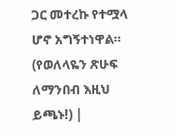ጋር መተረኩ የተሟላ ሆኖ አግኝተነዋል። (የወለላዬን ጽሁፍ ለማንበብ እዚህ ይጫኑ!) |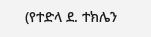(የተድላ ደ. ተክሌን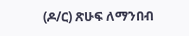(ዶ/ር) ጽሁፍ ለማንበብ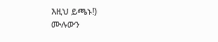እዚህ ይጫኑ!)
ሙሉውን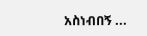አስነብበኝ ...